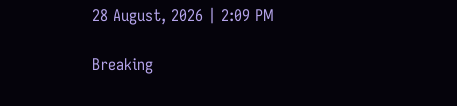28 August, 2026 | 2:09 PM

Breaking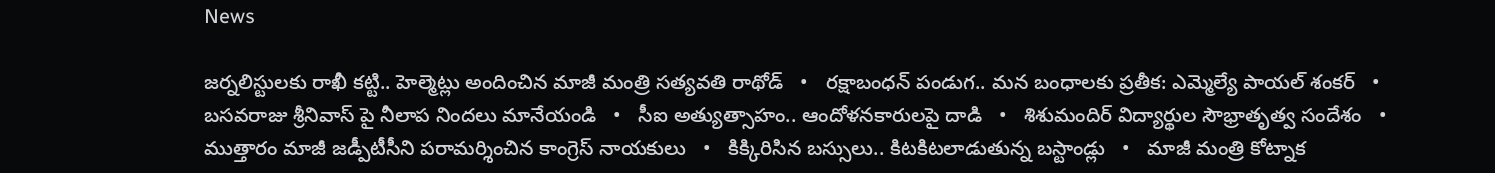News

జర్నలిస్టులకు రాఖీ కట్టి.. హెల్మెట్లు అందించిన మాజీ మంత్రి సత్యవతి రాథోడ్   •   రక్షాబంధన్‌ పండుగ.. మన బంధాలకు ప్రతీక: ఎమ్మెల్యే పాయల్‌ శంకర్   •   బసవరాజు శ్రీనివాస్ పై నీలాప నిందలు మానేయండి   •   సీఐ అత్యుత్సాహం.. ఆందోళనకారులపై దాడి   •   శిశుమందిర్ విద్యార్థుల సౌభ్రాతృత్వ సందేశం   •   ముత్తారం మాజీ జడ్పీటీసీని పరామర్శించిన కాంగ్రెస్ నాయకులు   •   కిక్కిరిసిన బస్సులు.. కిటకిటలాడుతున్న బస్టాండ్లు   •   మాజీ మంత్రి కోట్నాక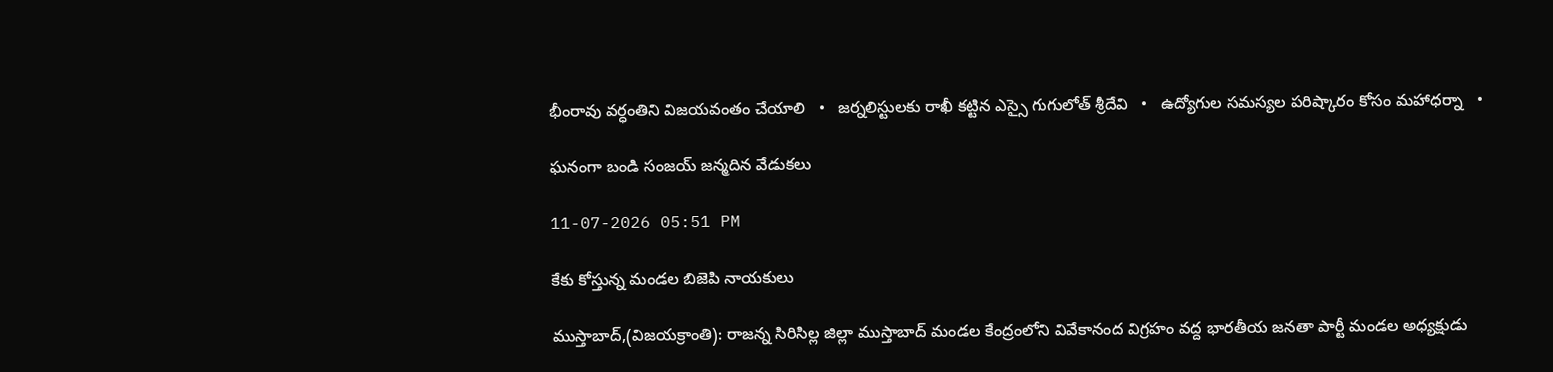భీంరావు వర్ధంతిని విజయవంతం చేయాలి   •   జర్నలిస్టులకు రాఖీ కట్టిన ఎస్సై గుగులోత్ శ్రీదేవి   •   ఉద్యోగుల సమస్యల పరిష్కారం కోసం మహాధర్నా   •

ఘనంగా బండి సంజయ్ జన్మదిన వేడుకలు

11-07-2026 05:51 PM

కేకు కోస్తున్న మండల బిజెపి నాయకులు

ముస్తాబాద్,(విజయక్రాంతి): రాజన్న సిరిసిల్ల జిల్లా ముస్తాబాద్ మండల కేంద్రంలోని వివేకానంద విగ్రహం వద్ద భారతీయ జనతా పార్టీ మండల అధ్యక్షుడు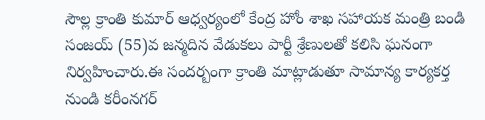సౌల్ల క్రాంతి కుమార్ ఆధ్వర్యంలో కేంద్ర హోం శాఖ సహాయక మంత్రి బండి సంజయ్ (55)వ జన్మదిన వేడుకలు పార్టీ శ్రేణులతో కలిసి ఘనంగా నిర్వహించారు.ఈ సందర్బంగా క్రాంతి మాట్లాడుతూ సామాన్య కార్యకర్త నుండి కరీంనగర్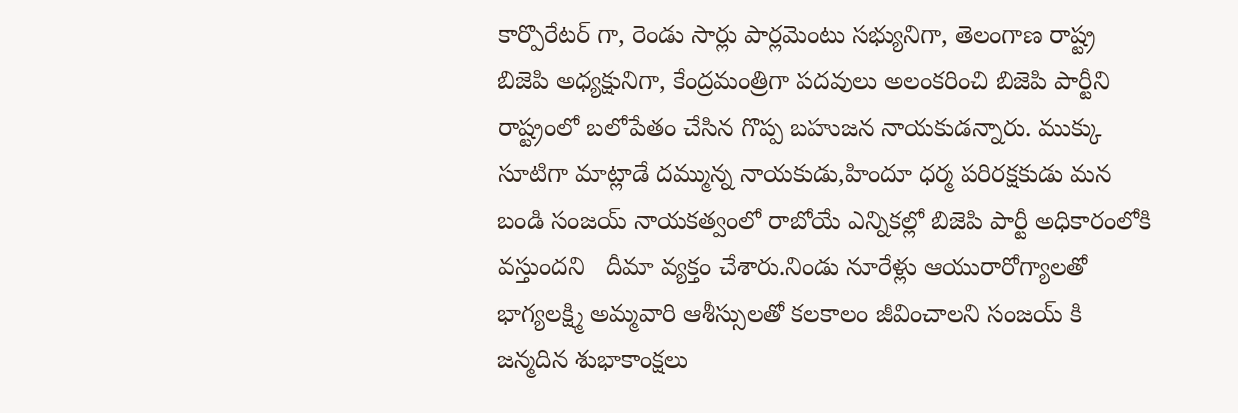కార్పొరేటర్ గా, రెండు సార్లు పార్లమెంటు సభ్యునిగా, తెలంగాణ రాష్ట్ర బిజెపి అధ్యక్షునిగా, కేంద్రమంత్రిగా పదవులు అలంకరించి బిజెపి పార్టీని రాష్ట్రంలో బలోపేతం చేసిన గొప్ప బహుజన నాయకుడన్నారు. ముక్కు సూటిగా మాట్లాడే దమ్మున్న నాయకుడు,హిందూ ధర్మ పరిరక్షకుడు మన బండి సంజయ్ నాయకత్వంలో రాబోయే ఎన్నికల్లో బిజెపి పార్టీ అధికారంలోకి వస్తుందని   దీమా వ్యక్తం చేశారు.నిండు నూరేళ్లు ఆయురారోగ్యాలతో భాగ్యలక్ష్మి అమ్మవారి ఆశీస్సులతో కలకాలం జీవించాలని సంజయ్ కి జన్మదిన శుభాకాంక్షలు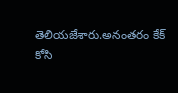తెలియజేశారు.అనంతరం కేక్ కోసి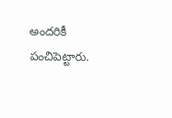అందరికీ పంచిపెట్టారు.